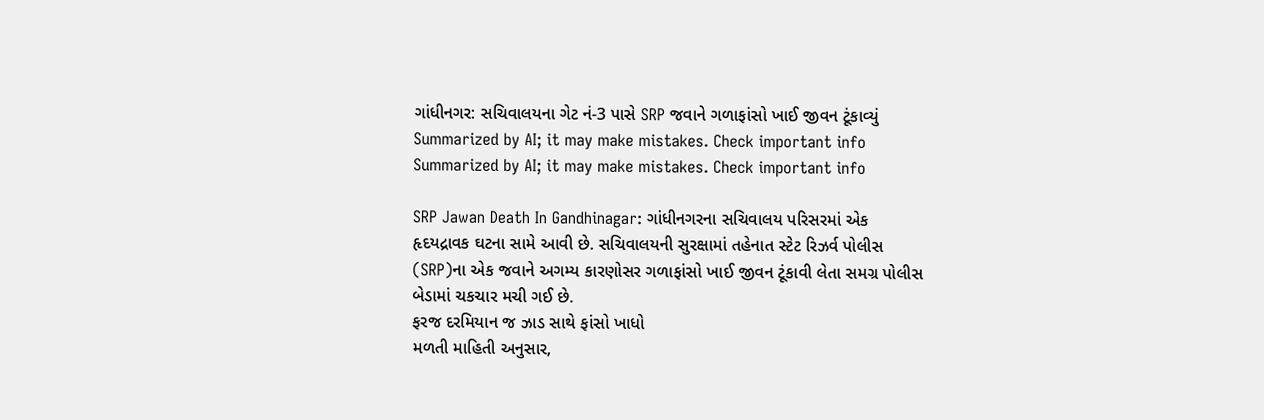ગાંધીનગર: સચિવાલયના ગેટ નં-3 પાસે SRP જવાને ગળાફાંસો ખાઈ જીવન ટૂંકાવ્યું
Summarized by AI; it may make mistakes. Check important info
Summarized by AI; it may make mistakes. Check important info

SRP Jawan Death In Gandhinagar: ગાંધીનગરના સચિવાલય પરિસરમાં એક હૃદયદ્રાવક ઘટના સામે આવી છે. સચિવાલયની સુરક્ષામાં તહેનાત સ્ટેટ રિઝર્વ પોલીસ (SRP)ના એક જવાને અગમ્ય કારણોસર ગળાફાંસો ખાઈ જીવન ટૂંકાવી લેતા સમગ્ર પોલીસ બેડામાં ચકચાર મચી ગઈ છે.
ફરજ દરમિયાન જ ઝાડ સાથે ફાંસો ખાધો
મળતી માહિતી અનુસાર,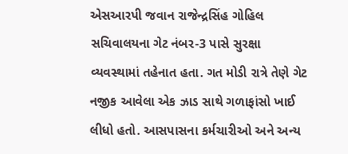એસઆરપી જવાન રાજેન્દ્રસિંહ ગોહિલ સચિવાલયના ગેટ નંબર-3 પાસે સુરક્ષા વ્યવસ્થામાં તહેનાત હતા. ગત મોડી રાત્રે તેણે ગેટ નજીક આવેલા એક ઝાડ સાથે ગળાફાંસો ખાઈ લીધો હતો. આસપાસના કર્મચારીઓ અને અન્ય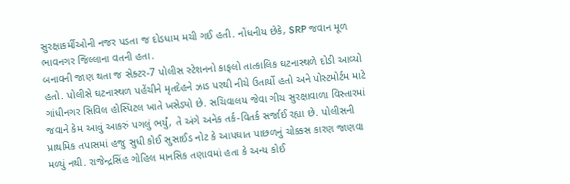સુરક્ષાકર્મીઓની નજર પડતા જ દોડધામ મચી ગઈ હતી. નોંધનીય છેકે, SRP જવાન મૂળ ભાવનગર જિલ્લાના વતની હતા.
બનાવની જાણ થતા જ સેક્ટર-7 પોલીસ સ્ટેશનનો કાફલો તાત્કાલિક ઘટનાસ્થળે દોડી આવ્યો હતો. પોલીસે ઘટનાસ્થળ પહેંચીને મૃતદેહને ઝાડ પરથી નીચે ઉતાર્યો હતો અને પોસ્ટમોર્ટમ માટે ગાંધીનગર સિવિલ હોસ્પિટલ ખાતે ખસેડ્યો છે. સચિવાલય જેવા ગીચ સુરક્ષાવાળા વિસ્તારમાં જવાને કેમ આવું આકરું પગલું ભર્યું, તે અંગે અનેક તર્ક-વિતર્ક સર્જાઈ રહ્યા છે. પોલીસની પ્રાથમિક તપાસમાં હજુ સુધી કોઈ સુસાઈડ નોટ કે આપઘાત પાછળનું ચોક્કસ કારણ જાણવા મળ્યું નથી. રાજેન્દ્રસિંહ ગોહિલ માનસિક તણાવમાં હતા કે અન્ય કોઈ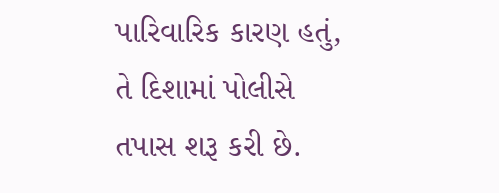પારિવારિક કારણ હતું, તે દિશામાં પોલીસે તપાસ શરૂ કરી છે.